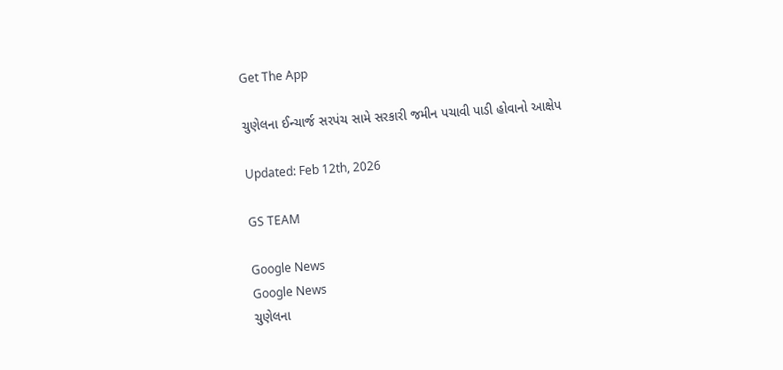Get The App

ચુણેલના ઈન્ચાર્જ સરપંચ સામે સરકારી જમીન પચાવી પાડી હોવાનો આક્ષેપ

Updated: Feb 12th, 2026

GS TEAM

Google News
Google News
ચુણેલના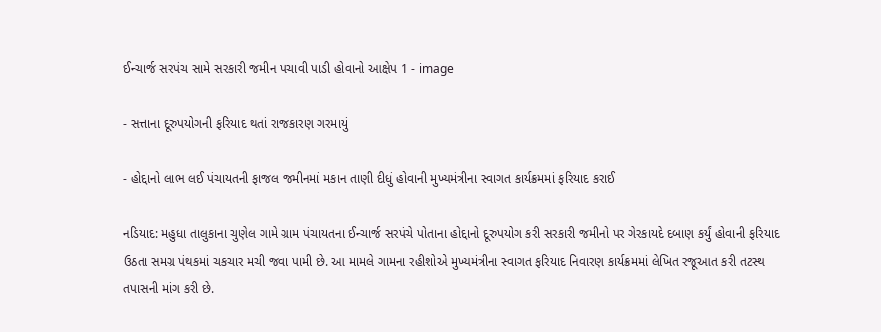ઈન્ચાર્જ સરપંચ સામે સરકારી જમીન પચાવી પાડી હોવાનો આક્ષેપ 1 - image

- સત્તાના દૂરુપયોગની ફરિયાદ થતાં રાજકારણ ગરમાયું

- હોદ્દાનો લાભ લઈ પંચાયતની ફાજલ જમીનમાં મકાન તાણી દીધું હોવાની મુખ્યમંત્રીના સ્વાગત કાર્યક્રમમાં ફરિયાદ કરાઈ

નડિયાદ: મહુધા તાલુકાના ચુણેલ ગામે ગ્રામ પંચાયતના ઈન્ચાર્જ સરપંચે પોતાના હોદ્દાનો દૂરુપયોગ કરી સરકારી જમીનો પર ગેરકાયદે દબાણ કર્યું હોવાની ફરિયાદ ઉઠતા સમગ્ર પંથકમાં ચકચાર મચી જવા પામી છે. આ મામલે ગામના રહીશોએ મુખ્યમંત્રીના સ્વાગત ફરિયાદ નિવારણ કાર્યક્રમમાં લેખિત રજૂઆત કરી તટસ્થ તપાસની માંગ કરી છે.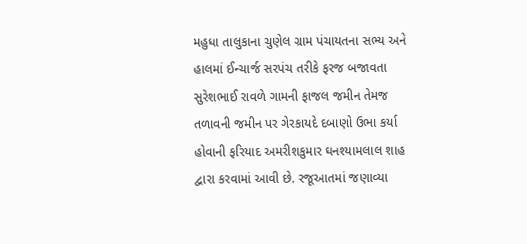મહુધા તાલુકાના ચુણેલ ગ્રામ પંચાયતના સભ્ય અને હાલમાં ઈન્ચાર્જ સરપંચ તરીકે ફરજ બજાવતા સુરેશભાઈ રાવળે ગામની ફાજલ જમીન તેમજ તળાવની જમીન પર ગેરકાયદે દબાણો ઉભા કર્યા હોવાની ફરિયાદ અમરીશકુમાર ઘનશ્યામલાલ શાહ દ્વારા કરવામાં આવી છે. રજૂઆતમાં જણાવ્યા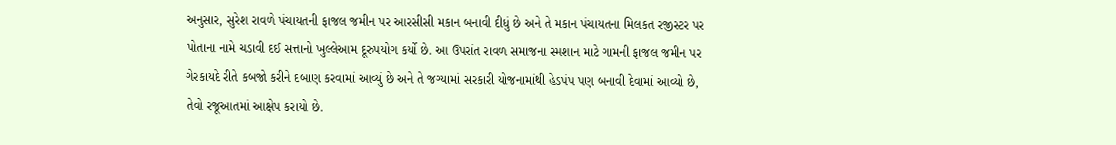અનુસાર, સુરેશ રાવળે પંચાયતની ફાજલ જમીન પર આરસીસી મકાન બનાવી દીધું છે અને તે મકાન પંચાયતના મિલકત રજીસ્ટર પર પોતાના નામે ચડાવી દઈ સત્તાનો ખુલ્લેઆમ દૂરુપયોગ કર્યો છે. આ ઉપરાંત રાવળ સમાજના સ્મશાન માટે ગામની ફાજલ જમીન પર ગેરકાયદે રીતે કબજો કરીને દબાણ કરવામાં આવ્યું છે અને તે જગ્યામાં સરકારી યોજનામાંથી હેડપંપ પણ બનાવી દેવામાં આવ્યો છે, તેવો રજૂઆતમાં આક્ષેપ કરાયો છે.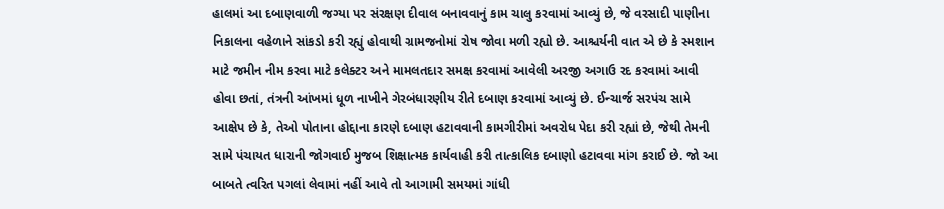હાલમાં આ દબાણવાળી જગ્યા પર સંરક્ષણ દીવાલ બનાવવાનું કામ ચાલુ કરવામાં આવ્યું છે, જે વરસાદી પાણીના નિકાલના વહેળાને સાંકડો કરી રહ્યું હોવાથી ગ્રામજનોમાં રોષ જોવા મળી રહ્યો છે. આશ્ચર્યની વાત એ છે કે સ્મશાન માટે જમીન નીમ કરવા માટે કલેક્ટર અને મામલતદાર સમક્ષ કરવામાં આવેલી અરજી અગાઉ રદ કરવામાં આવી હોવા છતાં, તંત્રની આંખમાં ધૂળ નાખીને ગેરબંધારણીય રીતે દબાણ કરવામાં આવ્યું છે. ઈન્ચાર્જ સરપંચ સામે આક્ષેપ છે કે, તેઓ પોતાના હોદ્દાના કારણે દબાણ હટાવવાની કામગીરીમાં અવરોધ પેદા કરી રહ્યાં છે, જેથી તેમની સામે પંચાયત ધારાની જોગવાઈ મુજબ શિક્ષાત્મક કાર્યવાહી કરી તાત્કાલિક દબાણો હટાવવા માંગ કરાઈ છે. જો આ બાબતે ત્વરિત પગલાં લેવામાં નહીં આવે તો આગામી સમયમાં ગાંધી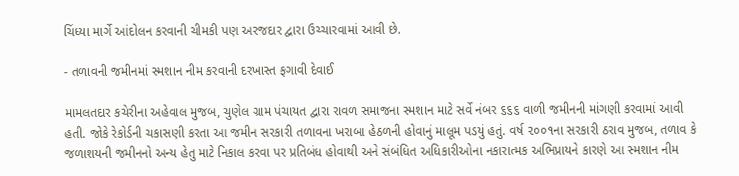ચિંધ્યા માર્ગે આંદોલન કરવાની ચીમકી પણ અરજદાર દ્વારા ઉચ્ચારવામાં આવી છે.

- તળાવની જમીનમાં સ્મશાન નીમ કરવાની દરખાસ્ત ફગાવી દેવાઈ

મામલતદાર કચેરીના અહેવાલ મુજબ, ચુણેલ ગ્રામ પંચાયત દ્વારા રાવળ સમાજના સ્મશાન માટે સર્વે નંબર ૬૬૬ વાળી જમીનની માંગણી કરવામાં આવી હતી. જોકે રેકોર્ડની ચકાસણી કરતા આ જમીન સરકારી તળાવના ખરાબા હેઠળની હોવાનું માલૂમ પડયું હતું. વર્ષ ૨૦૦૧ના સરકારી ઠરાવ મુજબ, તળાવ કે જળાશયની જમીનનો અન્ય હેતુ માટે નિકાલ કરવા પર પ્રતિબંધ હોવાથી અને સંબંધિત અધિકારીઓના નકારાત્મક અભિપ્રાયને કારણે આ સ્મશાન નીમ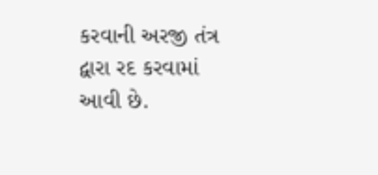કરવાની અરજી તંત્ર દ્વારા રદ કરવામાં આવી છે.